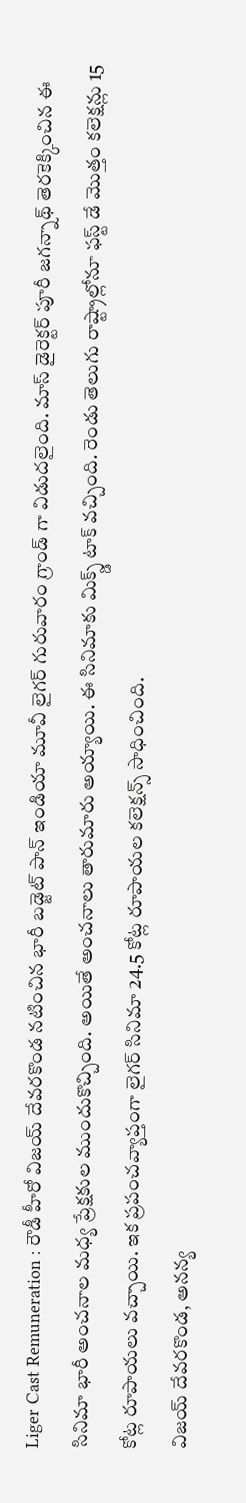Liger Cast Remuneration : రౌడీ హీరో విజయ్ దేవరకొండ నటించిన భారీ బడ్జెట్ పాన్ ఇండియా మూవీ లైగర్ గురువారం గ్రాండ్ గా విడుదలైంది. మాస్ డైరెక్టర్ పూరీ జగన్నాథ్ తెరకెక్కించిన ఈ సినిమా భారీ అంచనాల మధ్య ప్రేక్షకుల ముందుకొచ్చింది. అయితే అంచనాలు తారుమారు అయ్యాయి. ఈ సినిమాకు మిక్స్డ్ టాక్ వచ్చింది. రెండు తెలుగు రాష్ట్రాల్లోనూ ఫస్ట్ డే మొత్తం కలెక్షన్లు 15 కోట్ల రూపాయలు వచ్చాయి. ఇక ప్రపంచవ్యాప్తంగా లైగర్ సినిమా 24.5 కోట్ల రూపాయల కలెక్షన్స్ సాధించింది.
విజయ్ దేవరకొండ, అనన్య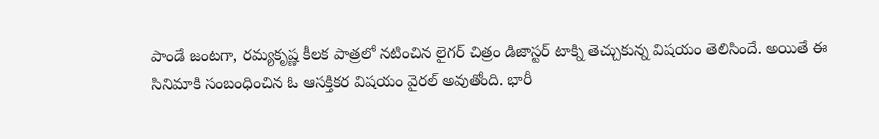పాండే జంటగా, రమ్యకృష్ణ కీలక పాత్రలో నటించిన లైగర్ చిత్రం డిజాస్టర్ టాక్ని తెచ్చుకున్న విషయం తెలిసిందే. అయితే ఈ సినిమాకి సంబంధించిన ఓ ఆసక్తికర విషయం వైరల్ అవుతోంది. భారీ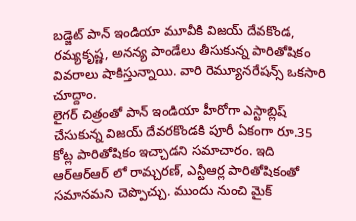బడ్జెట్ పాన్ ఇండియా మూవీకి విజయ్ దేవకొండ, రమ్యకృష్ణ, అనన్య పాండేలు తీసుకున్న పారితోషికం వివరాలు షాకిస్తున్నాయి. వారి రెమ్యూనరేషన్స్ ఒకసారి చూద్దాం.
లైగర్ చిత్రంతో పాన్ ఇండియా హీరోగా ఎస్టాబ్లిష్ చేసుకున్న విజయ్ దేవరకొండకి పూరీ ఏకంగా రూ.35 కోట్ల పారితోషికం ఇచ్చాడని సమాచారం. ఇది ఆర్ఆర్ఆర్ లో రామ్చరణ్, ఎన్టీఆర్ల పారితోషికంతో సమానమని చెప్పొచ్చు. ముందు నుంచి మైక్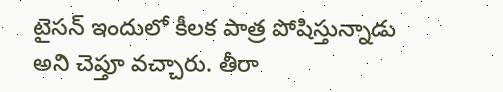టైసన్ ఇందులో కీలక పాత్ర పోషిస్తున్నాడు అని చెప్తూ వచ్చారు. తీరా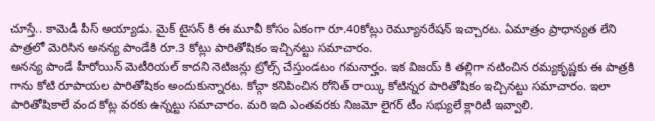చూస్తే.. కామెడీ పీస్ అయ్యాడు. మైక్ టైసన్ కి ఈ మూవీ కోసం ఏకంగా రూ.40కోట్లు రెమ్యూనరేషన్ ఇచ్చారట. ఏమాత్రం ప్రాధాన్యత లేని పాత్రలో మెరిసిన అనన్య పాండేకి రూ.3 కోట్లు పారితోషికం ఇచ్చినట్టు సమాచారం.
అనన్య పాండే హీరోయిన్ మెటీరియల్ కాదని నెటిజన్లు ట్రోల్స్ చేస్తుండటం గమనార్హం. ఇక విజయ్ కి తల్లిగా నటించిన రమ్యకృష్ణకు ఈ పాత్రకి గాను కోటి రూపాయల పారితోషికం అందుకున్నారట. కోచ్గా కనిపించిన రోనిత్ రాయ్కి కోటిన్నర పారితోషికం ఇచ్చినట్టు సమాచారం. ఇలా పారితోషికాలే వంద కోట్ల వరకు ఉన్నట్టు సమాచారం. మరి ఇది ఎంతవరకు నిజమో లైగర్ టీం సభ్యులే క్లారిటీ ఇవ్వాలి.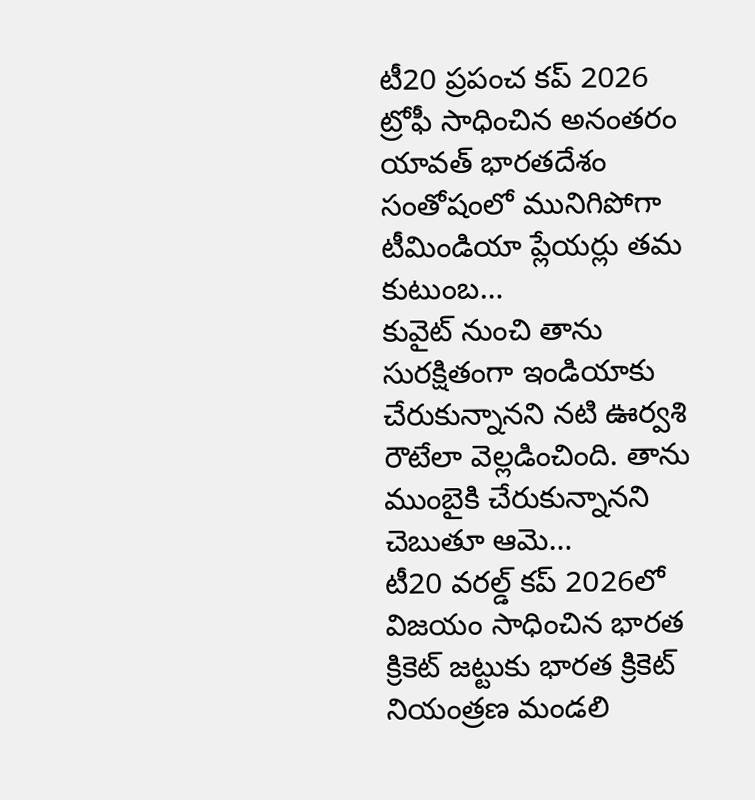టీ20 ప్రపంచ కప్ 2026 ట్రోఫీ సాధించిన అనంతరం యావత్ భారతదేశం సంతోషంలో మునిగిపోగా టీమిండియా ప్లేయర్లు తమ కుటుంబ…
కువైట్ నుంచి తాను సురక్షితంగా ఇండియాకు చేరుకున్నానని నటి ఊర్వశి రౌటేలా వెల్లడించింది. తాను ముంబైకి చేరుకున్నానని చెబుతూ ఆమె…
టీ20 వరల్డ్ కప్ 2026లో విజయం సాధించిన భారత క్రికెట్ జట్టుకు భారత క్రికెట్ నియంత్రణ మండలి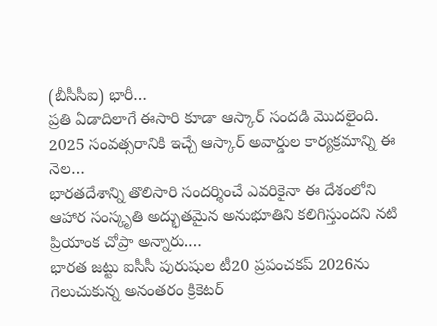(బీసీసీఐ) భారీ…
ప్రతి ఏడాదిలాగే ఈసారి కూడా ఆస్కార్ సందడి మొదలైంది. 2025 సంవత్సరానికి ఇచ్చే ఆస్కార్ అవార్డుల కార్యక్రమాన్ని ఈ నెల…
భారతదేశాన్ని తొలిసారి సందర్శించే ఎవరికైనా ఈ దేశంలోని ఆహార సంస్కృతి అద్భుతమైన అనుభూతిని కలిగిస్తుందని నటి ప్రియాంక చోప్రా అన్నారు.…
భారత జట్టు ఐసీసీ పురుషుల టీ20 ప్రపంచకప్ 2026ను గెలుచుకున్న అనంతరం క్రికెటర్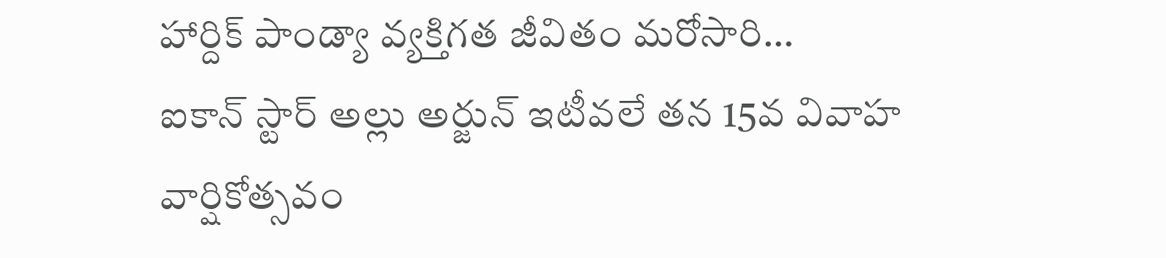హార్దిక్ పాండ్యా వ్యక్తిగత జీవితం మరోసారి…
ఐకాన్ స్టార్ అల్లు అర్జున్ ఇటీవలే తన 15వ వివాహ వార్షికోత్సవం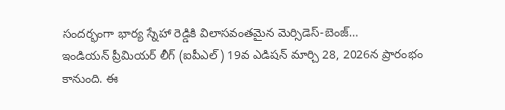సందర్భంగా భార్య స్నేహా రెడ్డికి విలాసవంతమైన మెర్సిడెస్-బెంజ్…
ఇండియన్ ప్రీమియర్ లీగ్ (ఐపీఎల్) 19వ ఎడిషన్ మార్చి 28, 2026న ప్రారంభం కానుంది. ఈ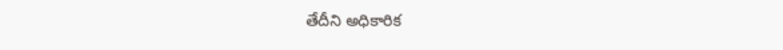తేదీని అధికారిక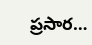ప్రసార…